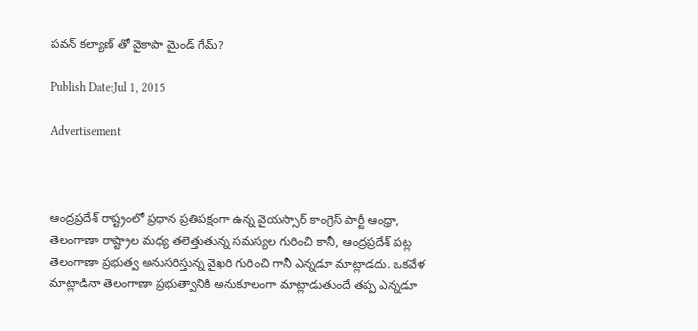పవన్ కల్యాణ్ తో వైకాపా మైండ్ గేమ్?

Publish Date:Jul 1, 2015

Advertisement



ఆంద్రప్రదేశ్ రాష్ట్రంలో ప్రధాన ప్రతిపక్షంగా ఉన్న వైయస్సార్ కాంగ్రెస్ పార్టీ ఆంధ్రా, తెలంగాణా రాష్ట్రాల మధ్య తలెత్తుతున్న సమస్యల గురించి కానీ, ఆంద్రప్రదేశ్ పట్ల తెలంగాణా ప్రభుత్వ అనుసరిస్తున్న వైఖరి గురించి గానీ ఎన్నడూ మాట్లాడదు. ఒకవేళ మాట్లాడినా తెలంగాణా ప్రభుత్వానికి అనుకూలంగా మాట్లాడుతుందే తప్ప ఎన్నడూ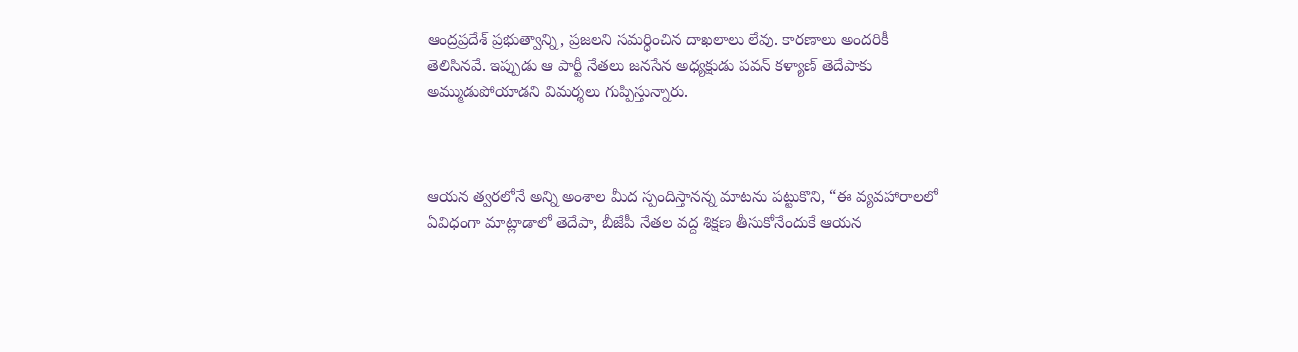ఆంద్రప్రదేశ్ ప్రభుత్వాన్ని, ప్రజలని సమర్ధించిన దాఖలాలు లేవు. కారణాలు అందరికీ తెలిసినవే. ఇప్పుడు ఆ పార్టీ నేతలు జనసేన అధ్యక్షుడు పవన్ కళ్యాణ్ తెదేపాకు అమ్ముడుపోయాడని విమర్శలు గుప్పిస్తున్నారు.



ఆయన త్వరలోనే అన్ని అంశాల మీద స్పందిస్తానన్న మాటను పట్టుకొని, “ఈ వ్యవహారాలలో ఏవిధంగా మాట్లాడాలో తెదేపా, బీజేపీ నేతల వద్ద శిక్షణ తీసుకోనేందుకే ఆయన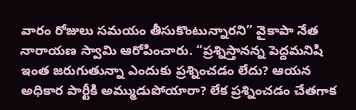వారం రోజులు సమయం తీసుకొంటున్నారని” వైకాపా నేత నారాయణ స్వామి ఆరోపించారు. “ప్రశ్నిస్తానన్న పెద్దమనిషి ఇంత జరుగుతున్నా ఎందుకు ప్రశ్నించడం లేదు? ఆయన అధికార పార్టీకి అమ్ముడుపోయారా? లేక ప్రశ్నించడం చేతగాక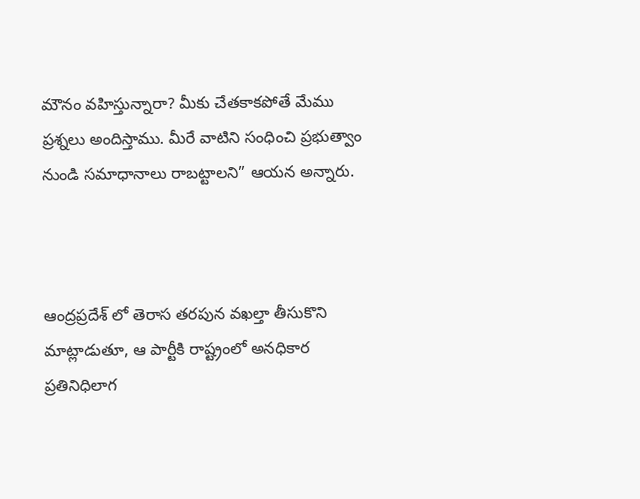మౌనం వహిస్తున్నారా? మీకు చేతకాకపోతే మేము ప్రశ్నలు అందిస్తాము. మీరే వాటిని సంధించి ప్రభుత్వాం నుండి సమాధానాలు రాబట్టాలని” ఆయన అన్నారు.



ఆంద్రప్రదేశ్ లో తెరాస తరపున వఖల్తా తీసుకొని మాట్లాడుతూ, ఆ పార్టీకి రాష్ట్రంలో అనధికార ప్రతినిధిలాగ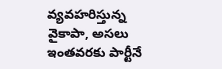వ్యవహరిస్తున్న వైకాపా, అసలు ఇంతవరకు పార్టీనే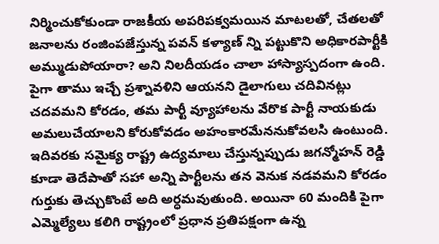నిర్మించుకోకుండా రాజకీయ అపరిపక్వమయిన మాటలతో, చేతలతో జనాలను రంజింపజేస్తున్న పవన్ కళ్యాణ్ న్ని పట్టుకొని అధికారపార్టీకి అమ్ముడుపోయారా? అని నిలదీయడం చాలా హాస్యాస్పదంగా ఉంది. పైగా తాము ఇచ్చే ప్రశ్నావళిని ఆయనని డైలాగులు చదివినట్లు చదవమని కోరడం, తమ పార్టీ వ్యూహాలను వేరొక పార్టీ నాయకుడు అమలుచేయాలని కోరుకోవడం అహంకారమేననుకోవలసి ఉంటుంది. ఇదివరకు సమైక్య రాష్ట్ర ఉద్యమాలు చేస్తున్నప్పుడు జగన్మోహన్ రెడ్డి కూడా తెదేపాతో సహా అన్ని పార్టీలను తన వెనుక నడవమని కోరడం గుర్తుకు తెచ్చుకొంటే అది అర్ధమవుతుంది. అయినా 60 మందికి పైగా ఎమ్మెల్యేలు కలిగి రాష్ట్రంలో ప్రధాన ప్రతిపక్షంగా ఉన్న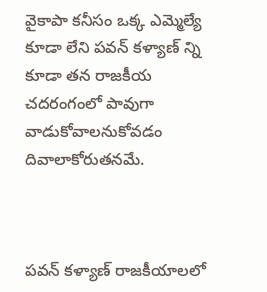వైకాపా కనీసం ఒక్క ఎమ్మెల్యే కూడా లేని పవన్ కళ్యాణ్ న్ని కూడా తన రాజకీయ చదరంగంలో పావుగా వాడుకోవాలనుకోవడం దివాలాకోరుతనమే.



పవన్ కళ్యాణ్ రాజకీయాలలో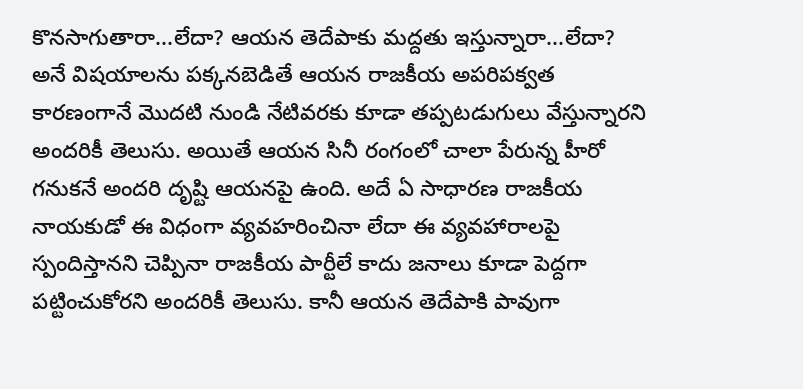కొనసాగుతారా...లేదా? ఆయన తెదేపాకు మద్దతు ఇస్తున్నారా...లేదా? అనే విషయాలను పక్కనబెడితే ఆయన రాజకీయ అపరిపక్వత కారణంగానే మొదటి నుండి నేటివరకు కూడా తప్పటడుగులు వేస్తున్నారని అందరికీ తెలుసు. అయితే ఆయన సినీ రంగంలో చాలా పేరున్న హీరో గనుకనే అందరి దృష్టి ఆయనపై ఉంది. అదే ఏ సాధారణ రాజకీయ నాయకుడో ఈ విధంగా వ్యవహరించినా లేదా ఈ వ్యవహారాలపై స్పందిస్తానని చెప్పినా రాజకీయ పార్టీలే కాదు జనాలు కూడా పెద్దగా పట్టించుకోరని అందరికీ తెలుసు. కానీ ఆయన తెదేపాకి పావుగా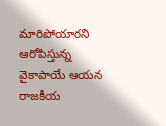మారిపోయారని ఆరోపిస్తున్న వైకాపాయే ఆయన రాజకీయ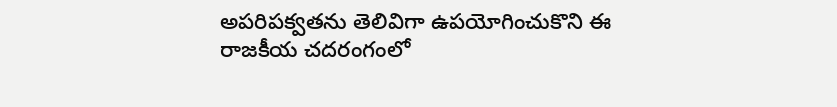అపరిపక్వతను తెలివిగా ఉపయోగించుకొని ఈ రాజకీయ చదరంగంలో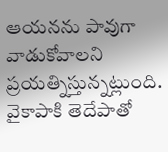ఆయనను పావుగా వాడుకోవాలని ప్రయత్నిస్తున్నట్లుంది. వైకాపాకి తెదేపాతో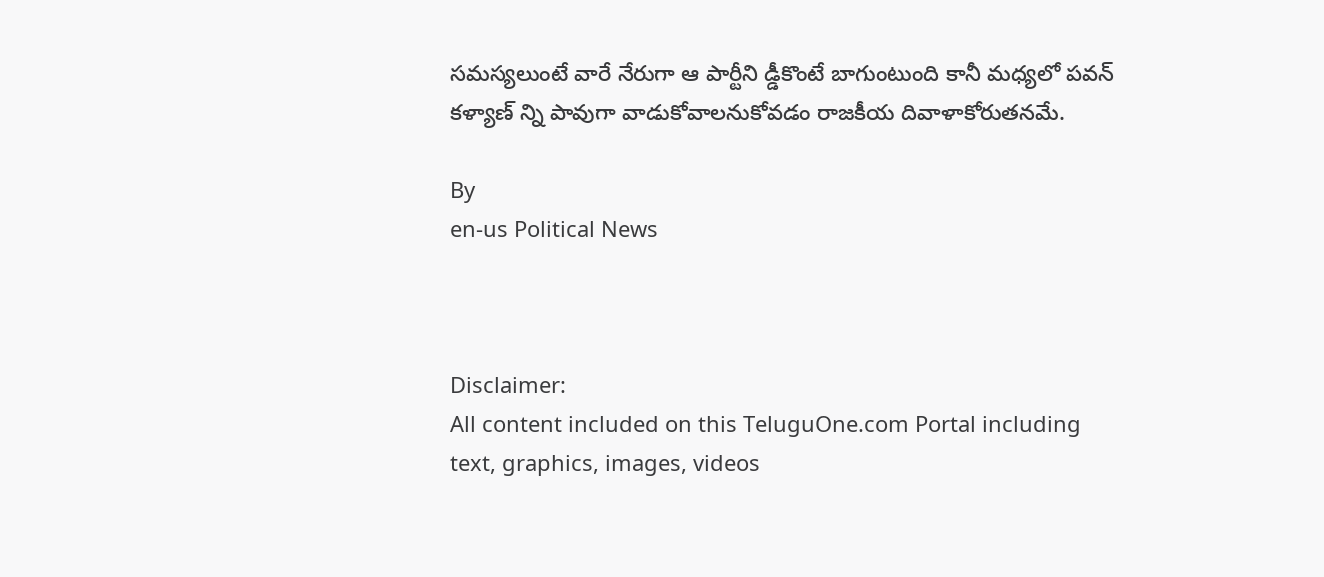సమస్యలుంటే వారే నేరుగా ఆ పార్టీని డ్డీకొంటే బాగుంటుంది కానీ మధ్యలో పవన్ కళ్యాణ్ న్ని పావుగా వాడుకోవాలనుకోవడం రాజకీయ దివాళాకోరుతనమే.

By
en-us Political News



Disclaimer:
All content included on this TeluguOne.com Portal including text, graphics, images, videos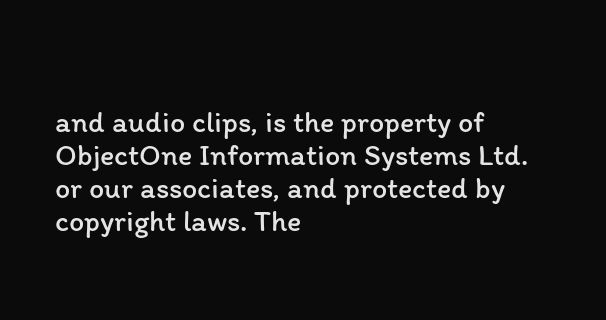and audio clips, is the property of ObjectOne Information Systems Ltd. or our associates, and protected by copyright laws. The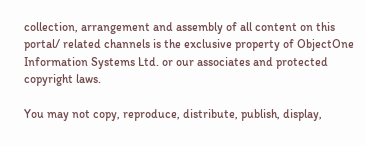collection, arrangement and assembly of all content on this portal/ related channels is the exclusive property of ObjectOne Information Systems Ltd. or our associates and protected copyright laws.

You may not copy, reproduce, distribute, publish, display,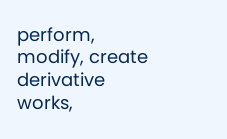perform, modify, create derivative works,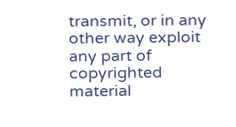transmit, or in any other way exploit any part of copyrighted material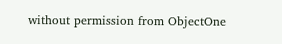without permission from ObjectOne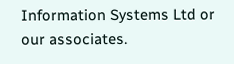Information Systems Ltd or our associates.